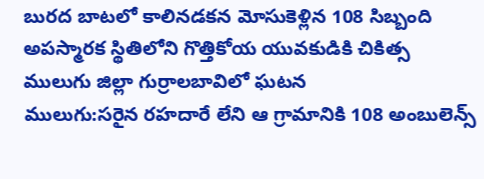బురద బాటలో కాలినడకన మోసుకెళ్లిన 108 సిబ్బంది
అపస్మారక స్థితిలోని గొత్తికోయ యువకుడికి చికిత్స
ములుగు జిల్లా గుర్రాలబావిలో ఘటన
ములుగు:సరైన రహదారే లేని ఆ గ్రామానికి 108 అంబులెన్స్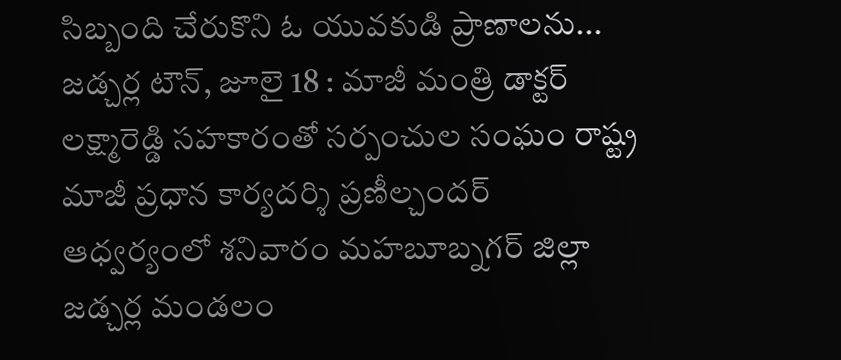సిబ్బంది చేరుకొని ఓ యువకుడి ప్రాణాలను...
జడ్చర్ల టౌన్, జూలై 18 : మాజీ మంత్రి డాక్టర్ లక్ష్మారెడ్డి సహకారంతో సర్పంచుల సంఘం రాష్ట్ర మాజీ ప్రధాన కార్యదర్శి ప్రణీల్చందర్ ఆధ్వర్యంలో శనివారం మహబూబ్నగర్ జిల్లా జడ్చర్ల మండలం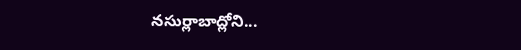నసుర్లాబాద్లోని...